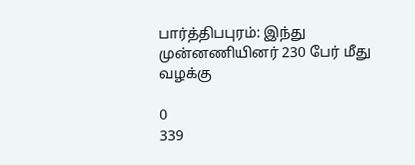பார்த்திபபுரம்: இந்து முன்னணியினர் 230 பேர் மீது வழக்கு

0
339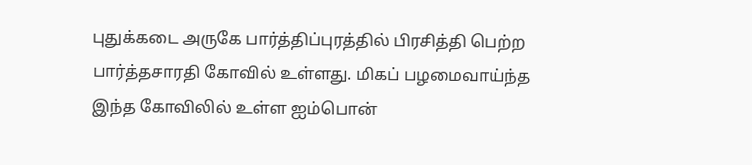புதுக்கடை அருகே பார்த்திப்புரத்தில் பிரசித்தி பெற்ற பார்த்தசாரதி கோவில் உள்ளது. மிகப் பழமைவாய்ந்த இந்த கோவிலில் உள்ள ஐம்பொன்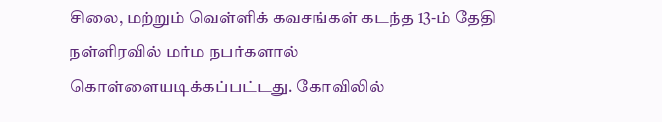சிலை, மற்றும் வெள்ளிக் கவசங்கள் கடந்த 13-ம் தேதி நள்ளிரவில் மர்ம நபர்களால் கொள்ளையடிக்கப்பட்டது. கோவிலில்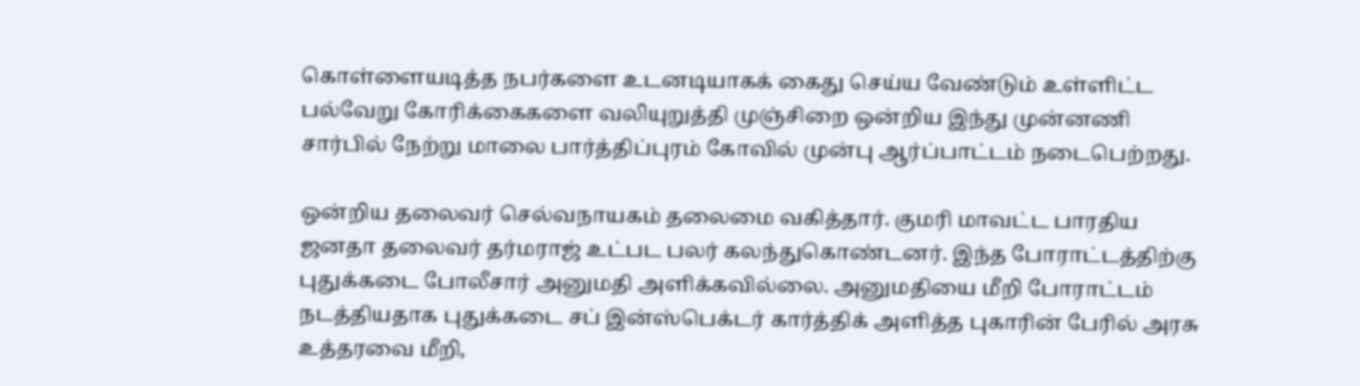கொள்ளையடித்த நபர்களை உடனடியாகக் கைது செய்ய வேண்டும் உள்ளிட்ட பல்வேறு கோரிக்கைகளை வலியுறுத்தி முஞ்சிறை ஒன்றிய இந்து முன்னணி சார்பில் நேற்று மாலை பார்த்திப்புரம் கோவில் முன்பு ஆர்ப்பாட்டம் நடைபெற்றது.

ஒன்றிய தலைவர் செல்வநாயகம் தலைமை வகித்தார். குமரி மாவட்ட பாரதிய ஜனதா தலைவர் தர்மராஜ் உட்பட பலர் கலந்துகொண்டனர். இந்த போராட்டத்திற்கு புதுக்கடை போலீசார் அனுமதி அளிக்கவில்லை. அனுமதியை மீறி போராட்டம் நடத்தியதாக புதுக்கடை சப் இன்ஸ்பெக்டர் கார்த்திக் அளித்த புகாரின் பேரில் அரசு உத்தரவை மீறி,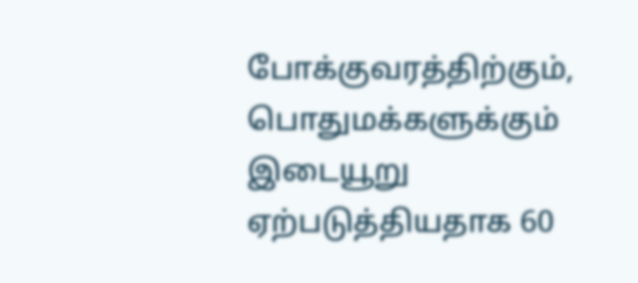போக்குவரத்திற்கும், பொதுமக்களுக்கும் இடையூறு ஏற்படுத்தியதாக 60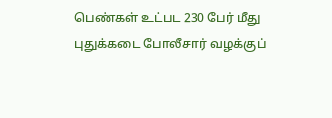பெண்கள் உட்பட 230 பேர் மீது புதுக்கடை போலீசார் வழக்குப்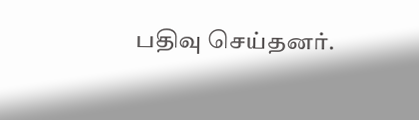பதிவு செய்தனர்.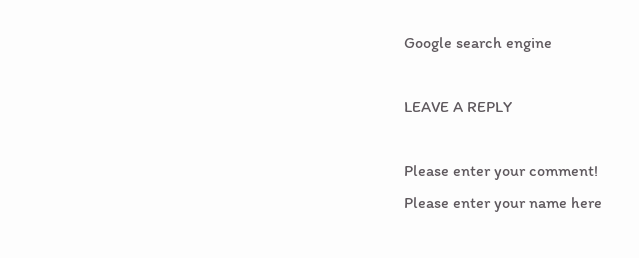Google search engine

LEAVE A REPLY

Please enter your comment!
Please enter your name here